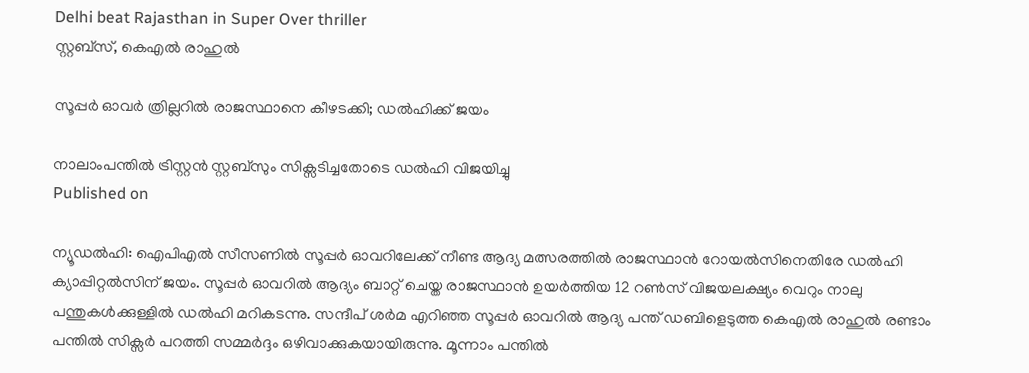Delhi beat Rajasthan in Super Over thriller
സ്റ്റബ്‌സ്, കെഎല്‍ രാഹുല്‍

സൂപ്പര്‍ ഓവര്‍ ത്രില്ലറില്‍ രാജസ്ഥാനെ കീഴടക്കി; ഡല്‍ഹിക്ക് ജയം

നാലാംപന്തില്‍ ട്രിസ്റ്റന്‍ സ്റ്റബ്സും സിക്സടിച്ചതോടെ ഡല്‍ഹി വിജയിച്ചു
Published on

ന്യൂഡല്‍ഹി: ഐപിഎല്‍ സീസണില്‍ സൂപ്പര്‍ ഓവറിലേക്ക് നീണ്ട ആദ്യ മത്സരത്തില്‍ രാജസ്ഥാന്‍ റോയല്‍സിനെതിരേ ഡല്‍ഹി ക്യാപ്പിറ്റല്‍സിന് ജയം. സൂപ്പര്‍ ഓവറില്‍ ആദ്യം ബാറ്റ് ചെയ്ത രാജസ്ഥാന്‍ ഉയര്‍ത്തിയ 12 റണ്‍സ് വിജയലക്ഷ്യം വെറും നാലു പന്തുകള്‍ക്കുള്ളില്‍ ഡല്‍ഹി മറികടന്നു. സന്ദീപ് ശര്‍മ എറിഞ്ഞ സൂപ്പര്‍ ഓവറില്‍ ആദ്യ പന്ത് ഡബിളെടുത്ത കെഎല്‍ രാഹുല്‍ രണ്ടാം പന്തില്‍ സിക്സര്‍ പറത്തി സമ്മര്‍ദ്ദം ഒഴിവാക്കുകയായിരുന്നു. മൂന്നാം പന്തില്‍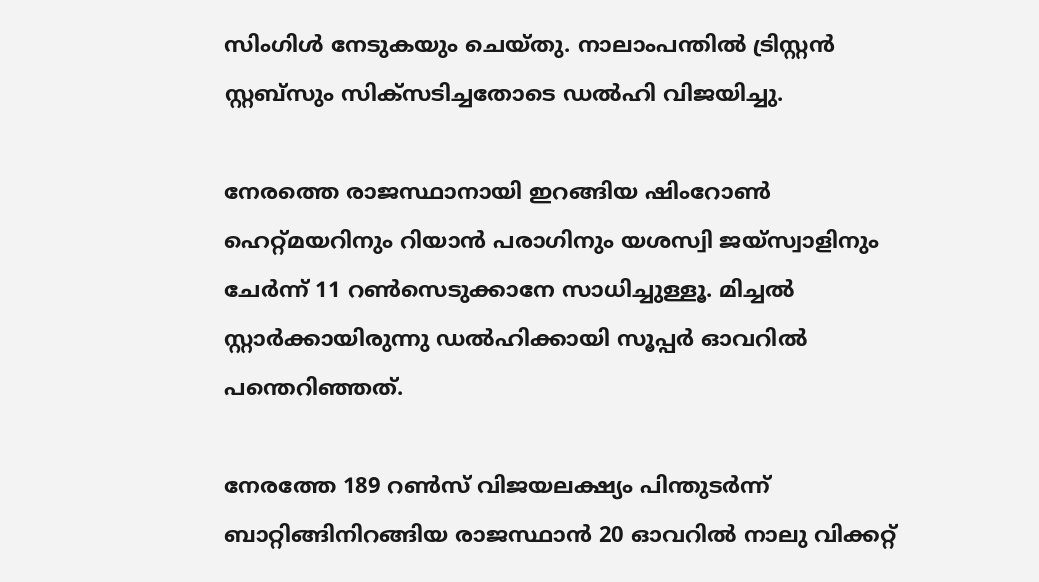സിംഗിള്‍ നേടുകയും ചെയ്തു. നാലാംപന്തില്‍ ട്രിസ്റ്റന്‍ സ്റ്റബ്സും സിക്സടിച്ചതോടെ ഡല്‍ഹി വിജയിച്ചു.

നേരത്തെ രാജസ്ഥാനായി ഇറങ്ങിയ ഷിംറോണ്‍ ഹെറ്റ്മയറിനും റിയാന്‍ പരാഗിനും യശസ്വി ജയ്സ്വാളിനും ചേര്‍ന്ന് 11 റണ്‍സെടുക്കാനേ സാധിച്ചുള്ളൂ. മിച്ചല്‍ സ്റ്റാര്‍ക്കായിരുന്നു ഡല്‍ഹിക്കായി സൂപ്പര്‍ ഓവറില്‍ പന്തെറിഞ്ഞത്.

നേരത്തേ 189 റണ്‍സ് വിജയലക്ഷ്യം പിന്തുടര്‍ന്ന് ബാറ്റിങ്ങിനിറങ്ങിയ രാജസ്ഥാന്‍ 20 ഓവറില്‍ നാലു വിക്കറ്റ്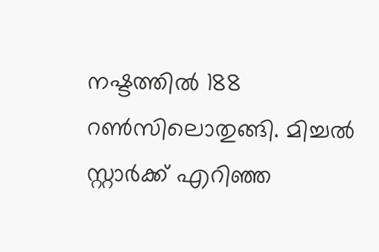നഷ്ടത്തില്‍ 188 റണ്‍സിലൊതുങ്ങി. മിച്ചല്‍ സ്റ്റാര്‍ക്ക് എറിഞ്ഞ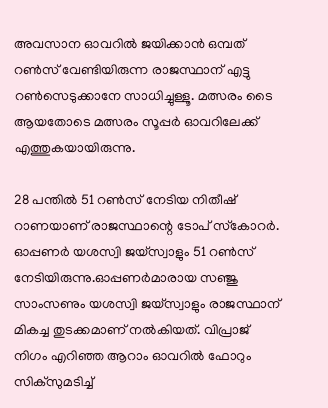അവസാന ഓവറില്‍ ജയിക്കാന്‍ ഒമ്പത് റണ്‍സ് വേണ്ടിയിരുന്ന രാജസ്ഥാന് എട്ടു റണ്‍സെടുക്കാനേ സാധിച്ചുള്ളൂ. മത്സരം ടൈ ആയതോടെ മത്സരം സൂപ്പര്‍ ഓവറിലേക്ക് എത്തുകയായിരുന്നു.

28 പന്തില്‍ 51 റണ്‍സ് നേടിയ നിതീഷ് റാണയാണ് രാജസ്ഥാന്റെ ടോപ് സ്‌കോറര്‍. ഓപ്പണര്‍ യശസ്വി ജയ്സ്വാളും 51 റണ്‍സ് നേടിയിരുന്നു.ഓപ്പണര്‍മാരായ സഞ്ജു സാംസണും യശസ്വി ജയ്സ്വാളും രാജസ്ഥാന് മികച്ച തുടക്കമാണ് നല്‍കിയത്. വിപ്രാജ് നിഗം എറിഞ്ഞ ആറാം ഓവറില്‍ ഫോറും സിക്സുമടിച്ച്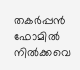തകര്‍പ്പന്‍ ഫോമില്‍ നില്‍ക്കവെ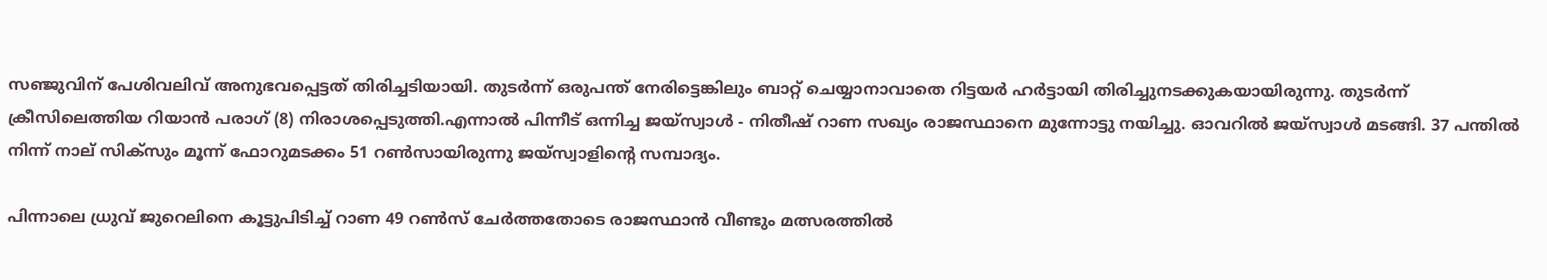സഞ്ജുവിന് പേശിവലിവ് അനുഭവപ്പെട്ടത് തിരിച്ചടിയായി. തുടര്‍ന്ന് ഒരുപന്ത് നേരിട്ടെങ്കിലും ബാറ്റ് ചെയ്യാനാവാതെ റിട്ടയര്‍ ഹര്‍ട്ടായി തിരിച്ചുനടക്കുകയായിരുന്നു. തുടര്‍ന്ന് ക്രീസിലെത്തിയ റിയാന്‍ പരാഗ് (8) നിരാശപ്പെടുത്തി.എന്നാല്‍ പിന്നീട് ഒന്നിച്ച ജയ്സ്വാള്‍ - നിതീഷ് റാണ സഖ്യം രാജസ്ഥാനെ മുന്നോട്ടു നയിച്ചു. ഓവറില്‍ ജയ്സ്വാള്‍ മടങ്ങി. 37 പന്തില്‍ നിന്ന് നാല് സിക്സും മൂന്ന് ഫോറുമടക്കം 51 റണ്‍സായിരുന്നു ജയ്സ്വാളിന്റെ സമ്പാദ്യം.

പിന്നാലെ ധ്രുവ് ജുറെലിനെ കൂട്ടുപിടിച്ച് റാണ 49 റണ്‍സ് ചേര്‍ത്തതോടെ രാജസ്ഥാന്‍ വീണ്ടും മത്സരത്തില്‍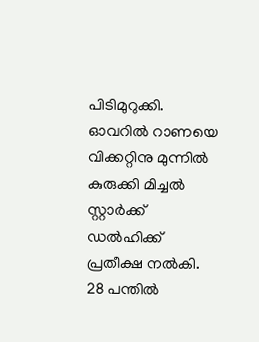പിടിമുറുക്കി. ഓവറില്‍ റാണയെ വിക്കറ്റിനു മുന്നില്‍ കുരുക്കി മിച്ചല്‍ സ്റ്റാര്‍ക്ക് ഡല്‍ഹിക്ക് പ്രതീക്ഷ നല്‍കി. 28 പന്തില്‍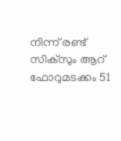നിന്ന് രണ്ട് സിക്സും ആറ് ഫോറുമടക്കം 51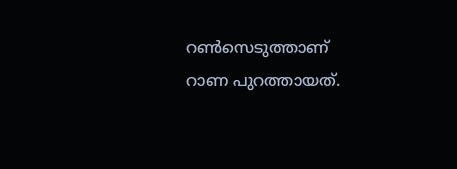റണ്‍സെടുത്താണ് റാണ പുറത്തായത്.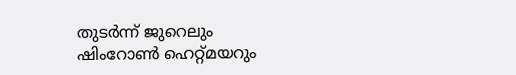തുടര്‍ന്ന് ജുറെലും ഷിംറോണ്‍ ഹെറ്റ്മയറും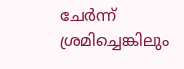ചേര്‍ന്ന് ശ്രമിച്ചെങ്കിലും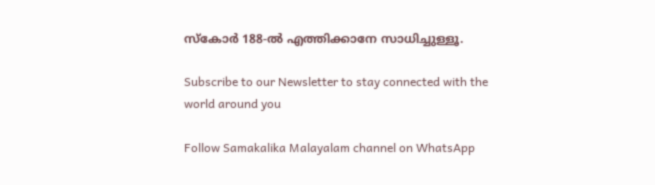സ്‌കോര്‍ 188-ല്‍ എത്തിക്കാനേ സാധിച്ചുള്ളൂ.

Subscribe to our Newsletter to stay connected with the world around you

Follow Samakalika Malayalam channel on WhatsApp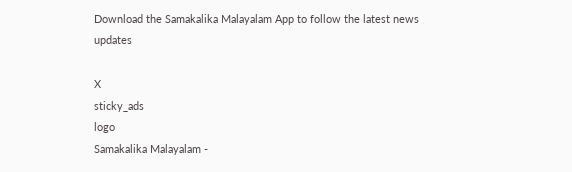Download the Samakalika Malayalam App to follow the latest news updates

X
sticky_ads
logo
Samakalika Malayalam -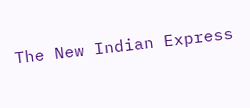The New Indian Express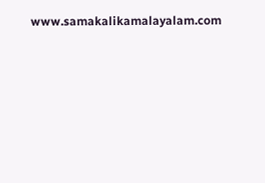www.samakalikamalayalam.com